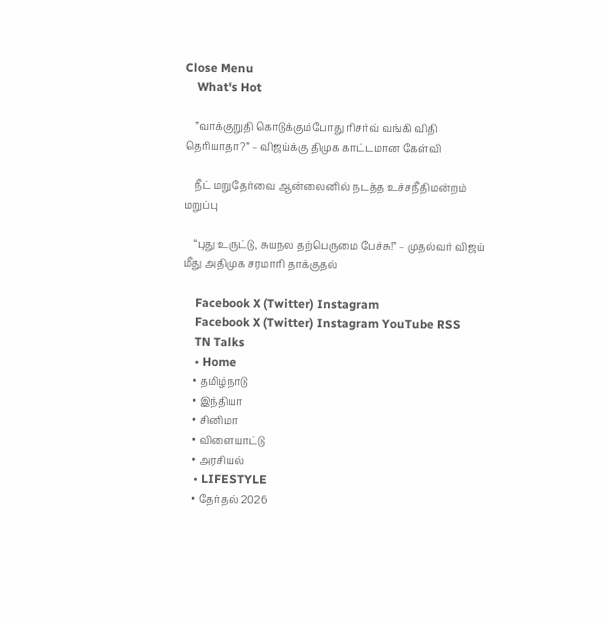Close Menu
    What's Hot

    ”வாக்குறுதி கொடுக்கும்போது ரிசர்வ் வங்கி விதி தெரியாதா?” – விஜய்க்கு திமுக காட்டமான கேள்வி

    நீட் மறுதேர்வை ஆன்லைனில் நடத்த உச்சநீதிமன்றம் மறுப்பு

    “புது உருட்டு, சுயநல தற்பெருமை பேச்சு!” – முதல்வர் விஜய் மீது அதிமுக சரமாரி தாக்குதல்

    Facebook X (Twitter) Instagram
    Facebook X (Twitter) Instagram YouTube RSS
    TN Talks
    • Home
    • தமிழ்நாடு
    • இந்தியா
    • சினிமா
    • விளையாட்டு
    • அரசியல்
    • LIFESTYLE
    • தேர்தல் 2026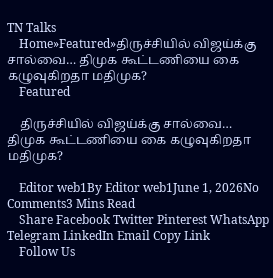TN Talks
    Home»Featured»திருச்சியில் விஜய்க்கு சால்வை… திமுக கூட்டணியை கை கழுவுகிறதா மதிமுக?
    Featured

    திருச்சியில் விஜய்க்கு சால்வை… திமுக கூட்டணியை கை கழுவுகிறதா மதிமுக?

    Editor web1By Editor web1June 1, 2026No Comments3 Mins Read
    Share Facebook Twitter Pinterest WhatsApp Telegram LinkedIn Email Copy Link
    Follow Us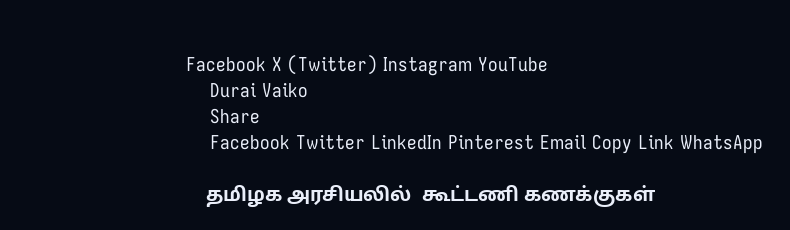Facebook X (Twitter) Instagram YouTube
    Durai Vaiko
    Share
    Facebook Twitter LinkedIn Pinterest Email Copy Link WhatsApp

    தமிழக அரசியலில்  கூட்டணி கணக்குகள்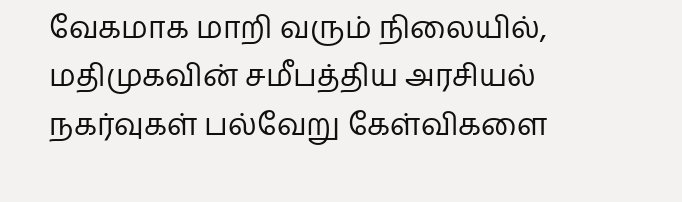வேகமாக மாறி வரும் நிலையில், மதிமுகவின் சமீபத்திய அரசியல் நகர்வுகள் பல்வேறு கேள்விகளை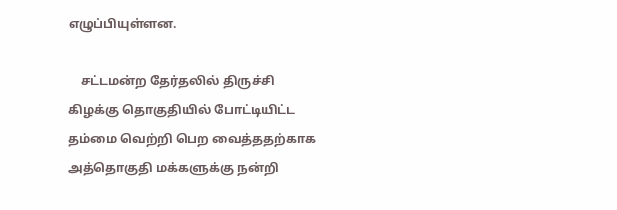எழுப்பியுள்ளன.

    சட்டமன்ற தேர்தலில் திருச்சி கிழக்கு தொகுதியில் போட்டியிட்ட தம்மை வெற்றி பெற வைத்ததற்காக அத்தொகுதி மக்களுக்கு நன்றி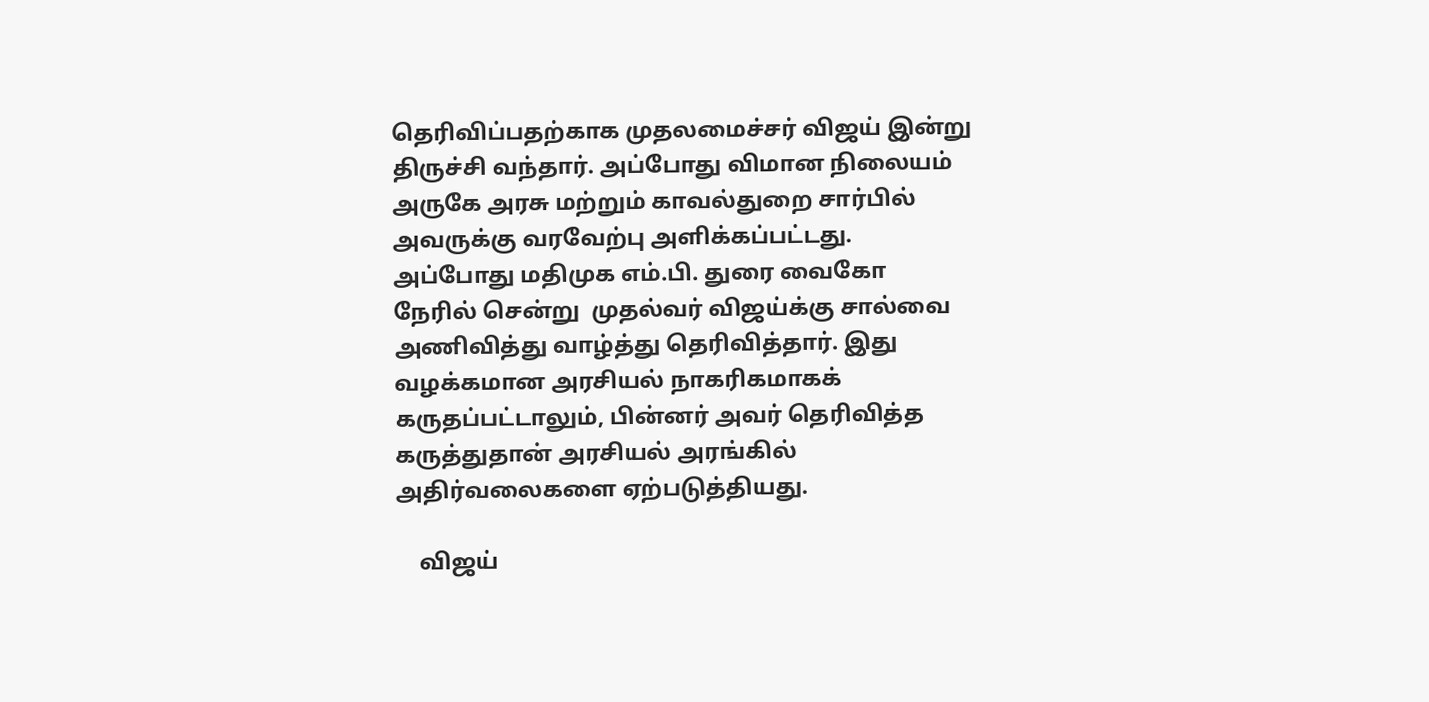தெரிவிப்பதற்காக முதலமைச்சர் விஜய் இன்று திருச்சி வந்தார். அப்போது விமான நிலையம் அருகே அரசு மற்றும் காவல்துறை சார்பில் அவருக்கு வரவேற்பு அளிக்கப்பட்டது. அப்போது மதிமுக எம்.பி. துரை வைகோ நேரில் சென்று  முதல்வர் விஜய்க்கு சால்வை அணிவித்து வாழ்த்து தெரிவித்தார். இது வழக்கமான அரசியல் நாகரிகமாகக் கருதப்பட்டாலும், பின்னர் அவர் தெரிவித்த கருத்துதான் அரசியல் அரங்கில் அதிர்வலைகளை ஏற்படுத்தியது.

    விஜய்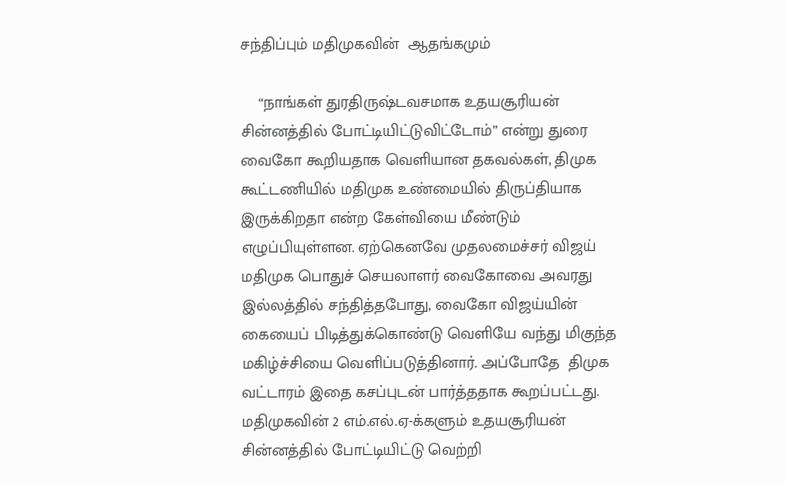சந்திப்பும் மதிமுகவின்  ஆதங்கமும்

    “நாங்கள் துரதிருஷ்டவசமாக உதயசூரியன் சின்னத்தில் போட்டியிட்டுவிட்டோம்” என்று துரை வைகோ கூறியதாக வெளியான தகவல்கள், திமுக கூட்டணியில் மதிமுக உண்மையில் திருப்தியாக இருக்கிறதா என்ற கேள்வியை மீண்டும் எழுப்பியுள்ளன. ஏற்கெனவே முதலமைச்சர் விஜய் மதிமுக பொதுச் செயலாளர் வைகோவை அவரது இல்லத்தில் சந்தித்தபோது, வைகோ விஜய்யின் கையைப் பிடித்துக்கொண்டு வெளியே வந்து மிகுந்த மகிழ்ச்சியை வெளிப்படுத்தினார். அப்போதே  திமுக வட்டாரம் இதை கசப்புடன் பார்த்ததாக கூறப்பட்டது. மதிமுகவின் 2 எம்.எல்.ஏ-க்களும் உதயசூரியன் சின்னத்தில் போட்டியிட்டு வெற்றி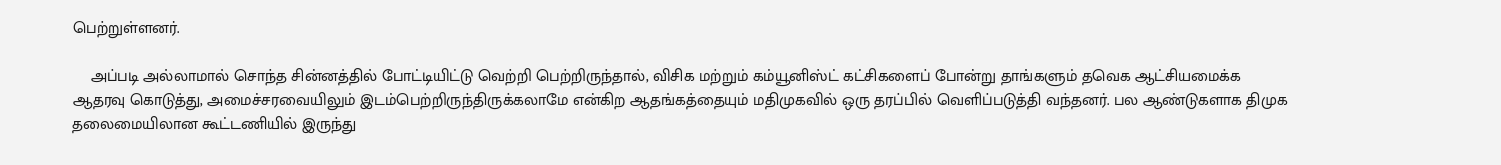பெற்றுள்ளனர்.

    அப்படி அல்லாமால் சொந்த சின்னத்தில் போட்டியிட்டு வெற்றி பெற்றிருந்தால், விசிக மற்றும் கம்யூனிஸ்ட் கட்சிகளைப் போன்று தாங்களும் தவெக ஆட்சியமைக்க ஆதரவு கொடுத்து, அமைச்சரவையிலும் இடம்பெற்றிருந்திருக்கலாமே என்கிற ஆதங்கத்தையும் மதிமுகவில் ஒரு தரப்பில் வெளிப்படுத்தி வந்தனர். பல ஆண்டுகளாக திமுக தலைமையிலான கூட்டணியில் இருந்து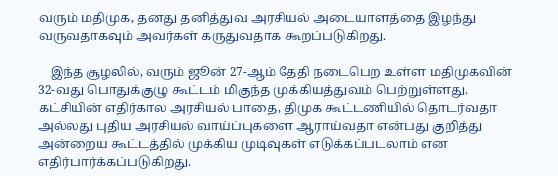வரும் மதிமுக, தனது தனித்துவ அரசியல் அடையாளத்தை இழந்து வருவதாகவும் அவர்கள் கருதுவதாக கூறப்படுகிறது.

    இந்த சூழலில், வரும் ஜூன் 27-ஆம் தேதி நடைபெற உள்ள மதிமுகவின் 32-வது பொதுக்குழு கூட்டம் மிகுந்த முக்கியத்துவம் பெற்றுள்ளது. கட்சியின் எதிர்கால அரசியல் பாதை, திமுக கூட்டணியில் தொடர்வதா அல்லது புதிய அரசியல் வாய்ப்புகளை ஆராய்வதா என்பது குறித்து அன்றைய கூட்டத்தில் முக்கிய முடிவுகள் எடுக்கப்படலாம் என எதிர்பார்க்கப்படுகிறது.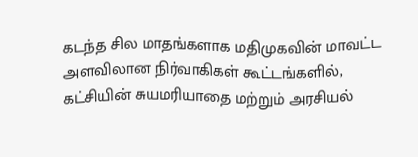கடந்த சில மாதங்களாக மதிமுகவின் மாவட்ட அளவிலான நிர்வாகிகள் கூட்டங்களில், கட்சியின் சுயமரியாதை மற்றும் அரசியல்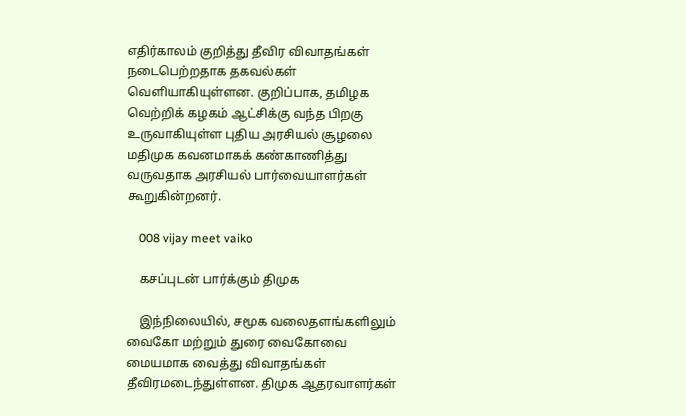எதிர்காலம் குறித்து தீவிர விவாதங்கள் நடைபெற்றதாக தகவல்கள் வெளியாகியுள்ளன. குறிப்பாக, தமிழக வெற்றிக் கழகம் ஆட்சிக்கு வந்த பிறகு உருவாகியுள்ள புதிய அரசியல் சூழலை மதிமுக கவனமாகக் கண்காணித்து வருவதாக அரசியல் பார்வையாளர்கள் கூறுகின்றனர்.

    008 vijay meet vaiko

    கசப்புடன் பார்க்கும் திமுக

    இந்நிலையில், சமூக வலைதளங்களிலும் வைகோ மற்றும் துரை வைகோவை மையமாக வைத்து விவாதங்கள் தீவிரமடைந்துள்ளன. திமுக ஆதரவாளர்கள்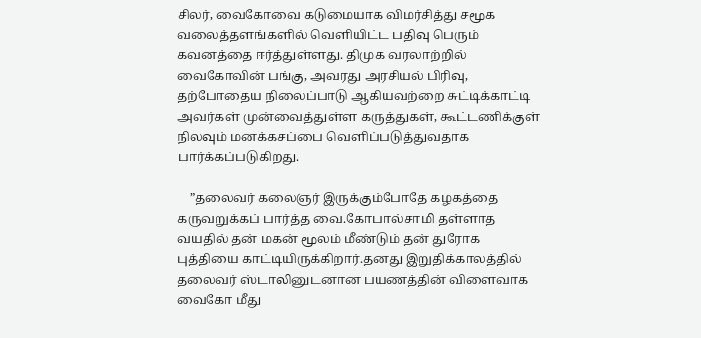சிலர், வைகோவை கடுமையாக விமர்சித்து சமூக வலைத்தளங்களில் வெளியிட்ட பதிவு பெரும் கவனத்தை ஈர்த்துள்ளது. திமுக வரலாற்றில் வைகோவின் பங்கு, அவரது அரசியல் பிரிவு, தற்போதைய நிலைப்பாடு ஆகியவற்றை சுட்டிக்காட்டி அவர்கள் முன்வைத்துள்ள கருத்துகள், கூட்டணிக்குள் நிலவும் மனக்கசப்பை வெளிப்படுத்துவதாக பார்க்கப்படுகிறது.

    ”தலைவர் கலைஞர் இருக்கும்போதே கழகத்தை கருவறுக்கப் பார்த்த வை.கோபால்சாமி தள்ளாத வயதில் தன் மகன் மூலம் மீண்டும் தன் துரோக புத்தியை காட்டியிருக்கிறார்.தனது இறுதிக்காலத்தில் தலைவர் ஸ்டாலினுடனான பயணத்தின் விளைவாக வைகோ மீது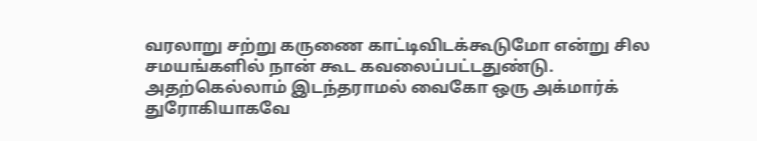வரலாறு சற்று கருணை காட்டிவிடக்கூடுமோ என்று சில சமயங்களில் நான் கூட கவலைப்பட்டதுண்டு. அதற்கெல்லாம் இடந்தராமல் வைகோ ஒரு அக்மார்க் துரோகியாகவே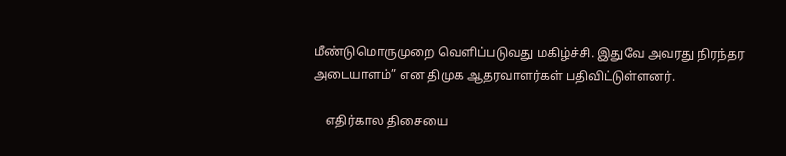மீண்டுமொருமுறை வெளிப்படுவது மகிழ்ச்சி. இதுவே அவரது நிரந்தர அடையாளம்” என திமுக ஆதரவாளர்கள் பதிவிட்டுள்ளனர்.

    எதிர்கால திசையை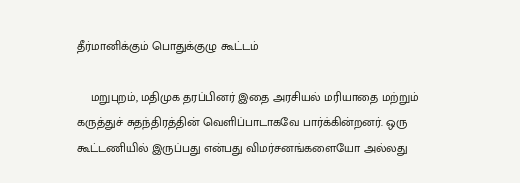தீர்மானிக்கும் பொதுக்குழு கூட்டம்

    மறுபுறம், மதிமுக தரப்பினர் இதை அரசியல் மரியாதை மற்றும் கருத்துச் சுதந்திரத்தின் வெளிப்பாடாகவே பார்க்கின்றனர். ஒரு கூட்டணியில் இருப்பது என்பது விமர்சனங்களையோ அல்லது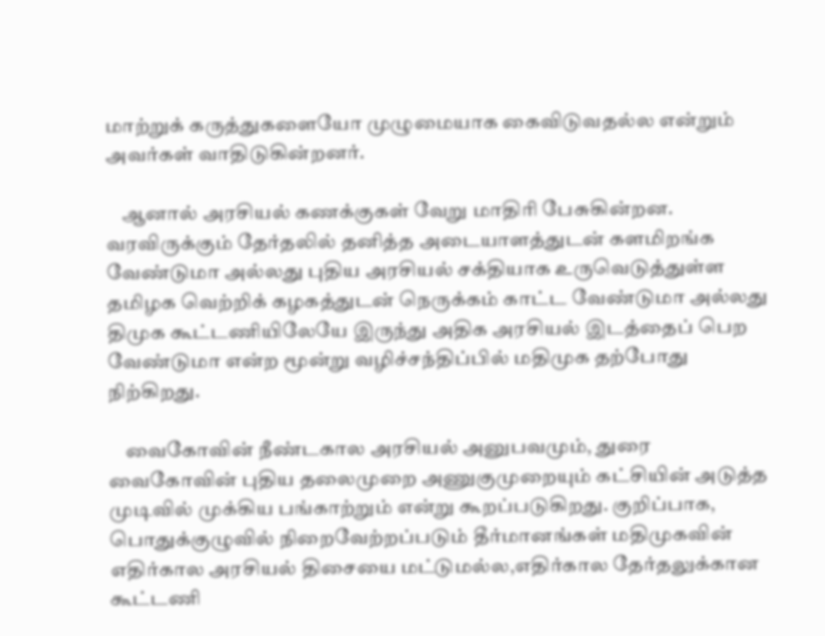மாற்றுக் கருத்துகளையோ முழுமையாக கைவிடுவதல்ல என்றும் அவர்கள் வாதிடுகின்றனர்.

    ஆனால் அரசியல் கணக்குகள் வேறு மாதிரி பேசுகின்றன. வரவிருக்கும் தேர்தலில் தனித்த அடையாளத்துடன் களமிறங்க வேண்டுமா அல்லது புதிய அரசியல் சக்தியாக உருவெடுத்துள்ள தமிழக வெற்றிக் கழகத்துடன் நெருக்கம் காட்ட வேண்டுமா அல்லது திமுக கூட்டணியிலேயே இருந்து அதிக அரசியல் இடத்தைப் பெற வேண்டுமா என்ற மூன்று வழிச்சந்திப்பில் மதிமுக தற்போது நிற்கிறது.

    வைகோவின் நீண்டகால அரசியல் அனுபவமும், துரை வைகோவின் புதிய தலைமுறை அணுகுமுறையும் கட்சியின் அடுத்த முடிவில் முக்கிய பங்காற்றும் என்று கூறப்படுகிறது. குறிப்பாக, பொதுக்குழுவில் நிறைவேற்றப்படும் தீர்மானங்கள் மதிமுகவின் எதிர்கால அரசியல் திசையை மட்டுமல்ல,எதிர்கால தேர்தலுக்கான கூட்டணி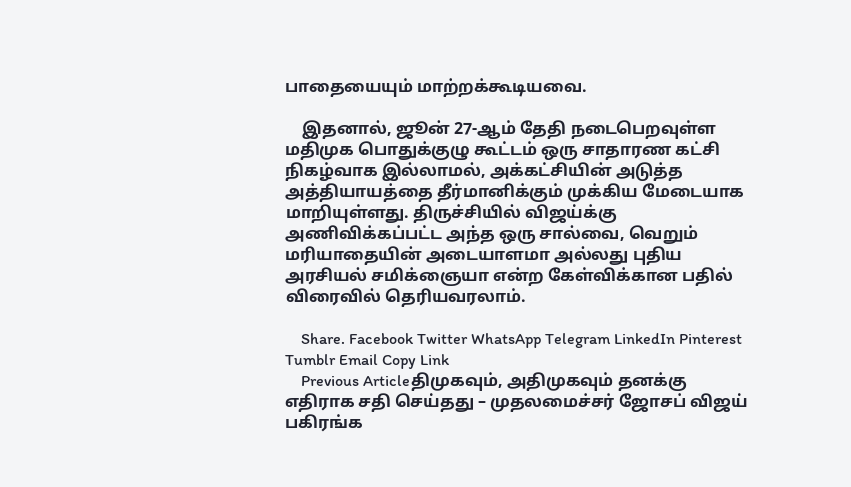பாதையையும் மாற்றக்கூடியவை.

    இதனால், ஜூன் 27-ஆம் தேதி நடைபெறவுள்ள மதிமுக பொதுக்குழு கூட்டம் ஒரு சாதாரண கட்சி நிகழ்வாக இல்லாமல், அக்கட்சியின் அடுத்த அத்தியாயத்தை தீர்மானிக்கும் முக்கிய மேடையாக மாறியுள்ளது. திருச்சியில் விஜய்க்கு அணிவிக்கப்பட்ட அந்த ஒரு சால்வை, வெறும் மரியாதையின் அடையாளமா அல்லது புதிய அரசியல் சமிக்ஞையா என்ற கேள்விக்கான பதில் விரைவில் தெரியவரலாம்.

    Share. Facebook Twitter WhatsApp Telegram LinkedIn Pinterest Tumblr Email Copy Link
    Previous Articleதிமுகவும், அதிமுகவும் தனக்கு எதிராக சதி செய்தது – முதலமைச்சர் ஜோசப் விஜய் பகிரங்க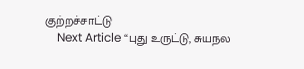குற்றச்சாட்டு
    Next Article “புது உருட்டு, சுயநல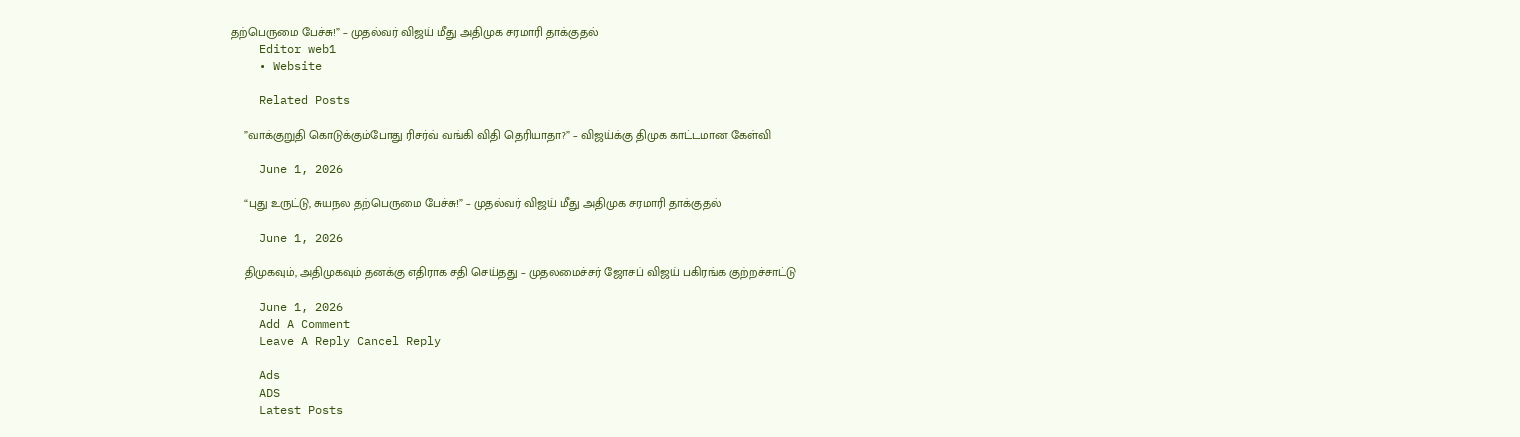தற்பெருமை பேச்சு!” – முதல்வர் விஜய் மீது அதிமுக சரமாரி தாக்குதல்
    Editor web1
    • Website

    Related Posts

    ”வாக்குறுதி கொடுக்கும்போது ரிசர்வ் வங்கி விதி தெரியாதா?” – விஜய்க்கு திமுக காட்டமான கேள்வி

    June 1, 2026

    “புது உருட்டு, சுயநல தற்பெருமை பேச்சு!” – முதல்வர் விஜய் மீது அதிமுக சரமாரி தாக்குதல்

    June 1, 2026

    திமுகவும், அதிமுகவும் தனக்கு எதிராக சதி செய்தது – முதலமைச்சர் ஜோசப் விஜய் பகிரங்க குற்றச்சாட்டு

    June 1, 2026
    Add A Comment
    Leave A Reply Cancel Reply

    Ads
    ADS
    Latest Posts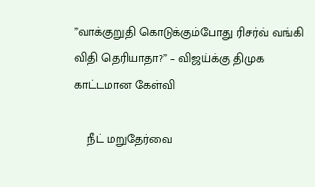”வாக்குறுதி கொடுக்கும்போது ரிசர்வ் வங்கி விதி தெரியாதா?” – விஜய்க்கு திமுக காட்டமான கேள்வி

    நீட் மறுதேர்வை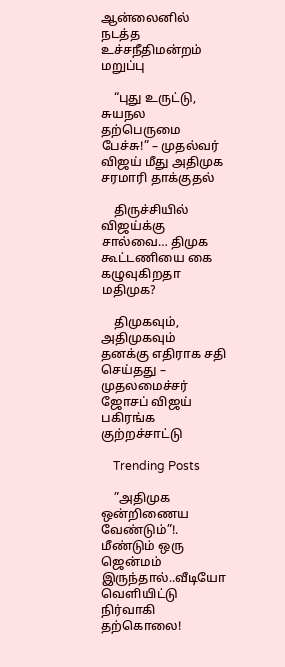ஆன்லைனில் நடத்த உச்சநீதிமன்றம் மறுப்பு

    “புது உருட்டு, சுயநல தற்பெருமை பேச்சு!” – முதல்வர் விஜய் மீது அதிமுக சரமாரி தாக்குதல்

    திருச்சியில் விஜய்க்கு சால்வை… திமுக கூட்டணியை கை கழுவுகிறதா மதிமுக?

    திமுகவும், அதிமுகவும் தனக்கு எதிராக சதி செய்தது – முதலமைச்சர் ஜோசப் விஜய் பகிரங்க குற்றச்சாட்டு

    Trending Posts

    ”அதிமுக ஒன்றிணைய வேண்டும்”!. மீண்டும் ஒரு ஜென்மம் இருந்தால்..வீடியோ வெளியிட்டு நிர்வாகி தற்கொலை!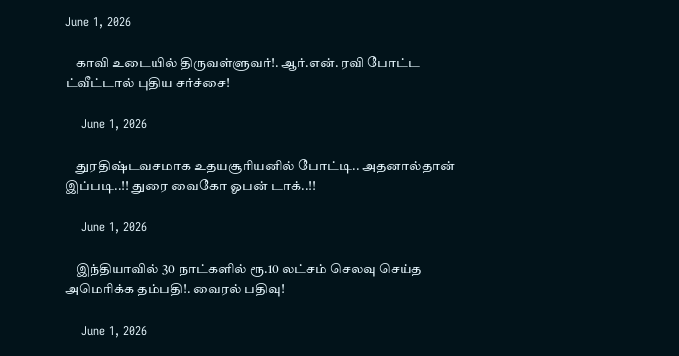June 1, 2026

    காவி உடையில் திருவள்ளுவர்!. ஆர்.என். ரவி போட்ட ட்வீட்டால் புதிய சர்ச்சை!

    June 1, 2026

    துரதிஷ்டவசமாக உதயசூரியனில் போட்டி.. அதனால்தான் இப்படி..!! துரை வைகோ ஓபன் டாக்..!!

    June 1, 2026

    இந்தியாவில் 30 நாட்களில் ரூ.10 லட்சம் செலவு செய்த அமெரிக்க தம்பதி!. வைரல் பதிவு!

    June 1, 2026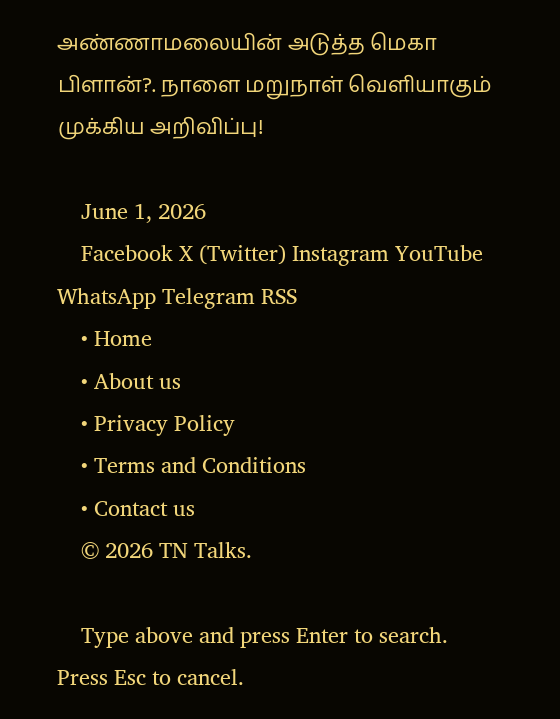அண்ணாமலையின் அடுத்த மெகா பிளான்?. நாளை மறுநாள் வெளியாகும் முக்கிய அறிவிப்பு!

    June 1, 2026
    Facebook X (Twitter) Instagram YouTube WhatsApp Telegram RSS
    • Home
    • About us
    • Privacy Policy
    • Terms and Conditions
    • Contact us
    © 2026 TN Talks.

    Type above and press Enter to search. Press Esc to cancel.